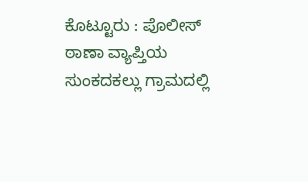ಕೊಟ್ಟೂರು : ಪೊಲೀಸ್ ಠಾಣಾ ವ್ಯಾಪ್ತಿಯ ಸುಂಕದಕಲ್ಲು ಗ್ರಾಮದಲ್ಲಿ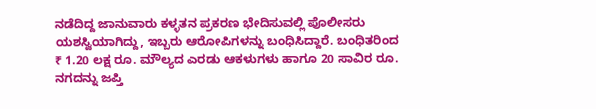ನಡೆದಿದ್ದ ಜಾನುವಾರು ಕಳ್ಳತನ ಪ್ರಕರಣ ಭೇದಿಸುವಲ್ಲಿ ಪೊಲೀಸರು ಯಶಸ್ವಿಯಾಗಿದ್ದು, ಇಬ್ಬರು ಆರೋಪಿಗಳನ್ನು ಬಂಧಿಸಿದ್ದಾರೆ. ಬಂಧಿತರಿಂದ ₹ 1.20 ಲಕ್ಷ ರೂ. ಮೌಲ್ಯದ ಎರಡು ಆಕಳುಗಳು ಹಾಗೂ 20 ಸಾವಿರ ರೂ. ನಗದನ್ನು ಜಪ್ತಿ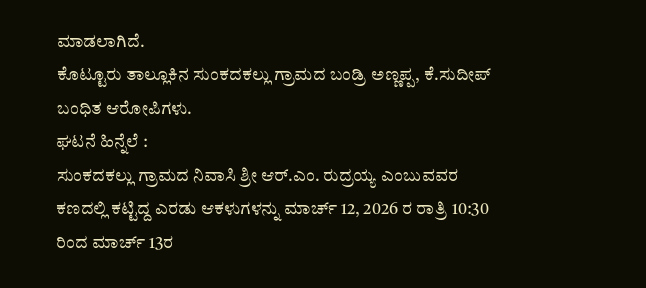ಮಾಡಲಾಗಿದೆ.
ಕೊಟ್ಟೂರು ತಾಲ್ಲೂಕಿನ ಸುಂಕದಕಲ್ಲು ಗ್ರಾಮದ ಬಂಡ್ರಿ ಅಣ್ಣಪ್ಪ, ಕೆ.ಸುದೀಪ್ ಬಂಧಿತ ಆರೋಪಿಗಳು.
ಘಟನೆ ಹಿನ್ನೆಲೆ :
ಸುಂಕದಕಲ್ಲು ಗ್ರಾಮದ ನಿವಾಸಿ ಶ್ರೀ ಆರ್.ಎಂ. ರುದ್ರಯ್ಯ ಎಂಬುವವರ ಕಣದಲ್ಲಿ ಕಟ್ಟಿದ್ದ ಎರಡು ಆಕಳುಗಳನ್ನು ಮಾರ್ಚ್ 12, 2026 ರ ರಾತ್ರಿ 10:30 ರಿಂದ ಮಾರ್ಚ್ 13ರ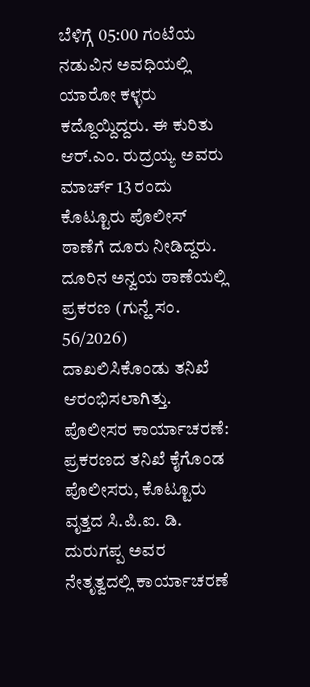ಬೆಳಿಗ್ಗೆ 05:00 ಗಂಟೆಯ ನಡುವಿನ ಅವಧಿಯಲ್ಲಿ ಯಾರೋ ಕಳ್ಳರು ಕದ್ದೊಯ್ದಿದ್ದರು. ಈ ಕುರಿತು ಆರ್.ಎಂ. ರುದ್ರಯ್ಯ ಅವರು ಮಾರ್ಚ್ 13 ರಂದು ಕೊಟ್ಟೂರು ಪೊಲೀಸ್ ಠಾಣೆಗೆ ದೂರು ನೀಡಿದ್ದರು. ದೂರಿನ ಅನ್ವಯ ಠಾಣೆಯಲ್ಲಿ ಪ್ರಕರಣ (ಗುನ್ಹೆ ಸಂ. 56/2026) ದಾಖಲಿಸಿಕೊಂಡು ತನಿಖೆ ಆರಂಭಿಸಲಾಗಿತ್ತು.
ಪೊಲೀಸರ ಕಾರ್ಯಾಚರಣೆ:
ಪ್ರಕರಣದ ತನಿಖೆ ಕೈಗೊಂಡ ಪೊಲೀಸರು, ಕೊಟ್ಟೂರು ವೃತ್ತದ ಸಿ.ಪಿ.ಐ. ಡಿ. ದುರುಗಪ್ಪ ಅವರ ನೇತೃತ್ವದಲ್ಲಿ ಕಾರ್ಯಾಚರಣೆ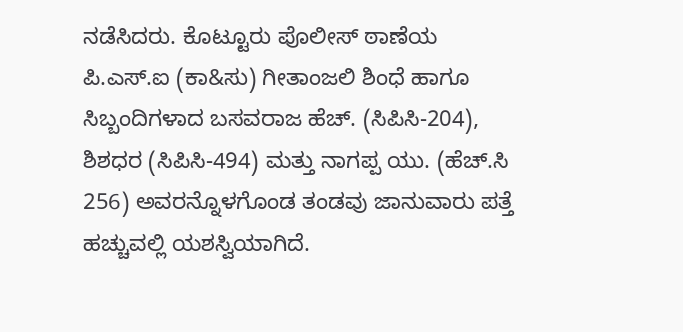ನಡೆಸಿದರು. ಕೊಟ್ಟೂರು ಪೊಲೀಸ್ ಠಾಣೆಯ ಪಿ.ಎಸ್.ಐ (ಕಾ&ಸು) ಗೀತಾಂಜಲಿ ಶಿಂಧೆ ಹಾಗೂ ಸಿಬ್ಬಂದಿಗಳಾದ ಬಸವರಾಜ ಹೆಚ್. (ಸಿಪಿಸಿ-204), ಶಿಶಧರ (ಸಿಪಿಸಿ-494) ಮತ್ತು ನಾಗಪ್ಪ ಯು. (ಹೆಚ್.ಸಿ 256) ಅವರನ್ನೊಳಗೊಂಡ ತಂಡವು ಜಾನುವಾರು ಪತ್ತೆ ಹಚ್ಚುವಲ್ಲಿ ಯಶಸ್ವಿಯಾಗಿದೆ.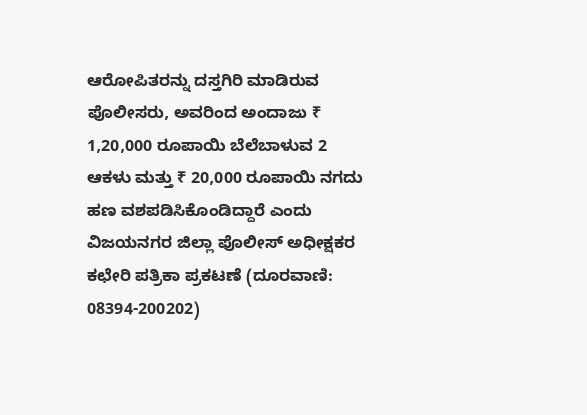ಆರೋಪಿತರನ್ನು ದಸ್ತಗಿರಿ ಮಾಡಿರುವ ಪೊಲೀಸರು, ಅವರಿಂದ ಅಂದಾಜು ₹ 1,20,000 ರೂಪಾಯಿ ಬೆಲೆಬಾಳುವ 2 ಆಕಳು ಮತ್ತು ₹ 20,000 ರೂಪಾಯಿ ನಗದು ಹಣ ವಶಪಡಿಸಿಕೊಂಡಿದ್ದಾರೆ ಎಂದು ವಿಜಯನಗರ ಜಿಲ್ಲಾ ಪೊಲೀಸ್ ಅಧೀಕ್ಷಕರ ಕಛೇರಿ ಪತ್ರಿಕಾ ಪ್ರಕಟಣೆ (ದೂರವಾಣಿ: 08394-200202)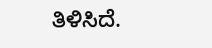ತಿಳಿಸಿದೆ.